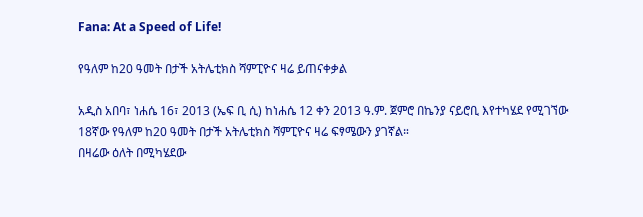Fana: At a Speed of Life!

የዓለም ከ20 ዓመት በታች አትሌቲክስ ሻምፒዮና ዛሬ ይጠናቀቃል

አዲስ አበባ፣ ነሐሴ 16፣ 2013 (ኤፍ ቢ ሲ) ከነሐሴ 12 ቀን 2013 ዓ.ም. ጀምሮ በኬንያ ናይሮቢ እየተካሄደ የሚገኘው 18ኛው የዓለም ከ20 ዓመት በታች አትሌቲክስ ሻምፒዮና ዛሬ ፍፃሜውን ያገኛል።
በዛሬው ዕለት በሚካሄደው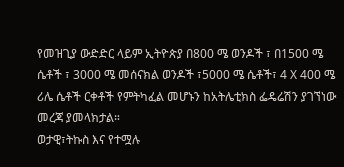የመዝጊያ ውድድር ላይም ኢትዮጵያ በ800 ሜ ወንዶች ፣ በ1500 ሜ ሴቶች ፣ 3000 ሜ መሰናክል ወንዶች ፣5000 ሜ ሴቶች፣ 4 X 400 ሜ ሪሌ ሴቶች ርቀቶች የምትካፈል መሆኑን ከአትሌቲክስ ፌዴሬሽን ያገኘነው መረጃ ያመላክታል።
ወታዊ፣ትኩስ እና የተሟሉ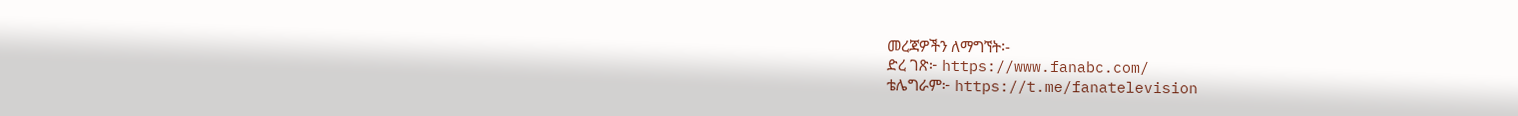መረጃዎችን ለማግኘት፡-
ድረ ገጽ፦ https://www.fanabc.com/
ቴሌግራም፦ https://t.me/fanatelevision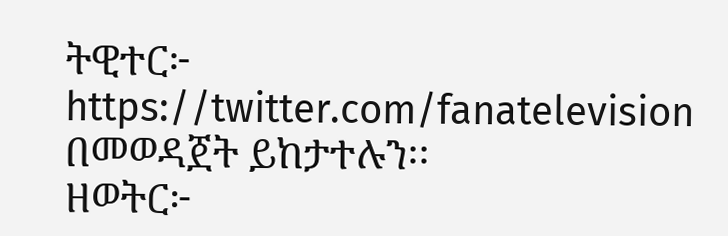ትዊተር፦ https://twitter.com/fanatelevision በመወዳጀት ይከታተሉን፡፡
ዘወትር፦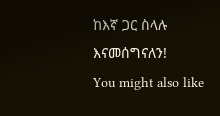ከእኛ ጋር ስላሉ እናመሰግናለን!
You might also like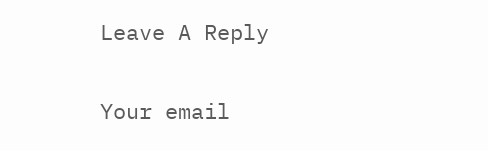Leave A Reply

Your email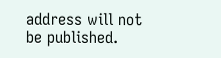address will not be published.